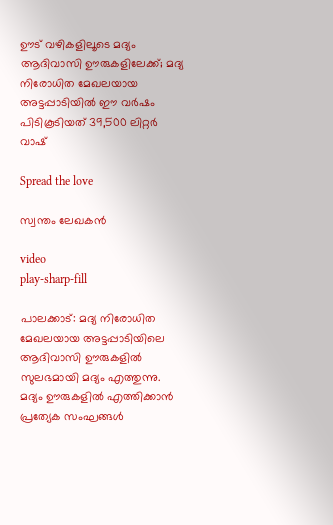ഊട് വഴികളിലൂടെ മദ്യം ആദിവാസി ഊരുകളിലേക്ക്; മദ്യ നിരോധിത മേഖലയായ അട്ടപ്പാടിയിൽ ഈ വർഷം പിടികൂടിയത് 39,500 ലിറ്റർ വാഷ്

Spread the love

സ്വന്തം ലേഖകൻ

video
play-sharp-fill

പാലക്കാട്: മദ്യ നിരോധിത മേഖലയായ അട്ടപ്പാടിയിലെ ആദിവാസി ഊരുകളിൽ സുലഭമായി മദ്യം എത്തുന്നു. മദ്യം ഊരുകളിൽ എത്തിക്കാൻ പ്രത്യേക സംഘങ്ങൾ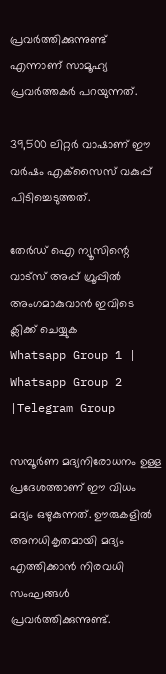പ്രവർത്തിക്കുന്നുണ്ട് എന്നാണ് സാമൂഹ്യ പ്രവർത്തകർ പറയുന്നത്.

39,500 ലിറ്റർ വാഷാണ് ഈ വർഷം എക്‌സൈസ്‌ വകുപ്പ് പിടിച്ചെടുത്തത്.

തേർഡ് ഐ ന്യൂസിന്റെ വാട്സ് അപ്പ് ഗ്രൂപ്പിൽ അംഗമാകുവാൻ ഇവിടെ ക്ലിക്ക് ചെയ്യുക
Whatsapp Group 1 | Whatsapp Group 2 |Telegram Group

സമ്പൂർണ മദ്യനിരോധനം ഉള്ള പ്രദേശത്താണ് ഈ വിധം മദ്യം ഒഴുകുന്നത്. ഊരുകളിൽ അനധികൃതമായി മദ്യം എത്തിക്കാൻ നിരവധി സംഘങ്ങൾ പ്രവർത്തിക്കുന്നുണ്ട്.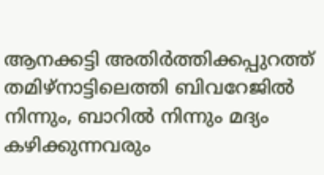ആനക്കട്ടി അതിർത്തിക്കപ്പുറത്ത് തമിഴ്‌നാട്ടിലെത്തി ബിവറേജിൽ നിന്നും, ബാറിൽ നിന്നും മദ്യം കഴിക്കുന്നവരും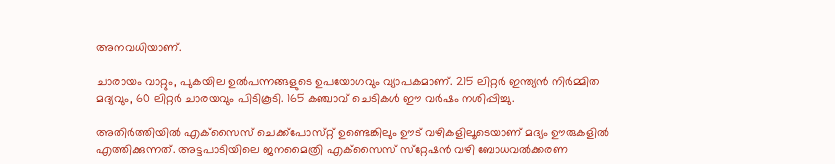അനവധിയാണ്.

ചാരായം വാറ്റും, പുകയില ഉൽപന്നങ്ങളുടെ ഉപയോഗവും വ്യാപകമാണ്. 215 ലിറ്റർ ഇന്ത്യൻ നിർമ്മിത മദ്യവും, 60 ലിറ്റർ ചാരയവും പിടികൂടി. 165 കഞ്ചാവ് ചെടികൾ ഈ വർഷം നശിപ്പിച്ചു.

അതിർത്തിയിൽ എക്‌സൈസ്‌ ചെക്ക്പോസ്‌റ്റ് ഉണ്ടെങ്കിലും ഊട് വഴികളിലൂടെയാണ് മദ്യം ഊരുകളിൽ എത്തിക്കുന്നത്. അട്ടപാടിയിലെ ജനമൈത്രി എക്‌സൈസ്‌ സ്‌റ്റേഷൻ വഴി ബോധവൽക്കരണ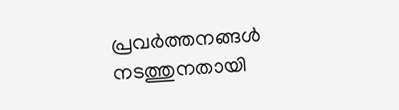പ്രവർത്തനങ്ങൾ നടത്തുനതായി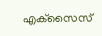എക്‌സൈസ്‌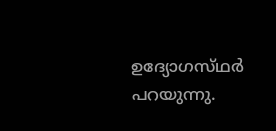ഉദ്യോഗസ്‌ഥർ പറയുന്നു.